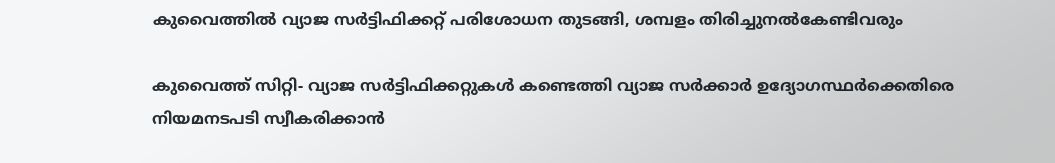കുവൈത്തില്‍ വ്യാജ സര്‍ട്ടിഫിക്കറ്റ് പരിശോധന തുടങ്ങി, ശമ്പളം തിരിച്ചുനല്‍കേണ്ടിവരും

കുവൈത്ത് സിറ്റി- വ്യാജ സര്‍ട്ടിഫിക്കറ്റുകള്‍ കണ്ടെത്തി വ്യാജ സര്‍ക്കാര്‍ ഉദ്യോഗസ്ഥര്‍ക്കെതിരെ നിയമനടപടി സ്വീകരിക്കാന്‍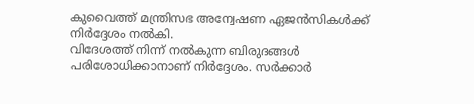കുവൈത്ത് മന്ത്രിസഭ അന്വേഷണ ഏജന്‍സികള്‍ക്ക് നിര്‍ദ്ദേശം നല്‍കി.
വിദേശത്ത് നിന്ന് നല്‍കുന്ന ബിരുദങ്ങള്‍ പരിശോധിക്കാനാണ് നിര്‍ദ്ദേശം. സര്‍ക്കാര്‍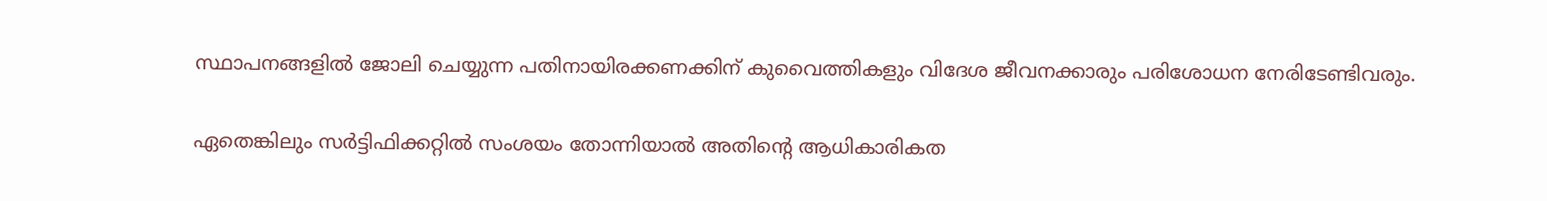സ്ഥാപനങ്ങളില്‍ ജോലി ചെയ്യുന്ന പതിനായിരക്കണക്കിന് കുവൈത്തികളും വിദേശ ജീവനക്കാരും പരിശോധന നേരിടേണ്ടിവരും.

ഏതെങ്കിലും സര്‍ട്ടിഫിക്കറ്റില്‍ സംശയം തോന്നിയാല്‍ അതിന്റെ ആധികാരികത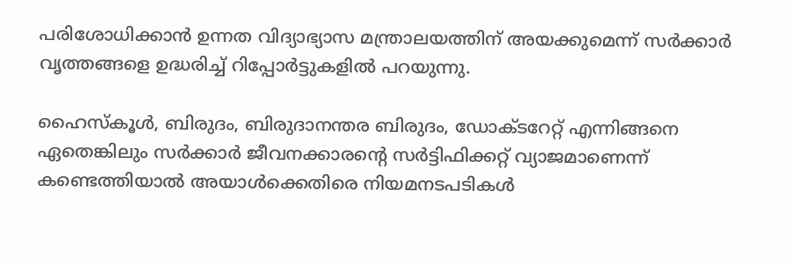പരിശോധിക്കാന്‍ ഉന്നത വിദ്യാഭ്യാസ മന്ത്രാലയത്തിന് അയക്കുമെന്ന് സര്‍ക്കാര്‍ വൃത്തങ്ങളെ ഉദ്ധരിച്ച് റിപ്പോര്‍ട്ടുകളില്‍ പറയുന്നു.

ഹൈസ്‌കൂള്‍, ബിരുദം, ബിരുദാനന്തര ബിരുദം, ഡോക്ടറേറ്റ് എന്നിങ്ങനെ ഏതെങ്കിലും സര്‍ക്കാര്‍ ജീവനക്കാരന്റെ സര്‍ട്ടിഫിക്കറ്റ് വ്യാജമാണെന്ന് കണ്ടെത്തിയാല്‍ അയാള്‍ക്കെതിരെ നിയമനടപടികള്‍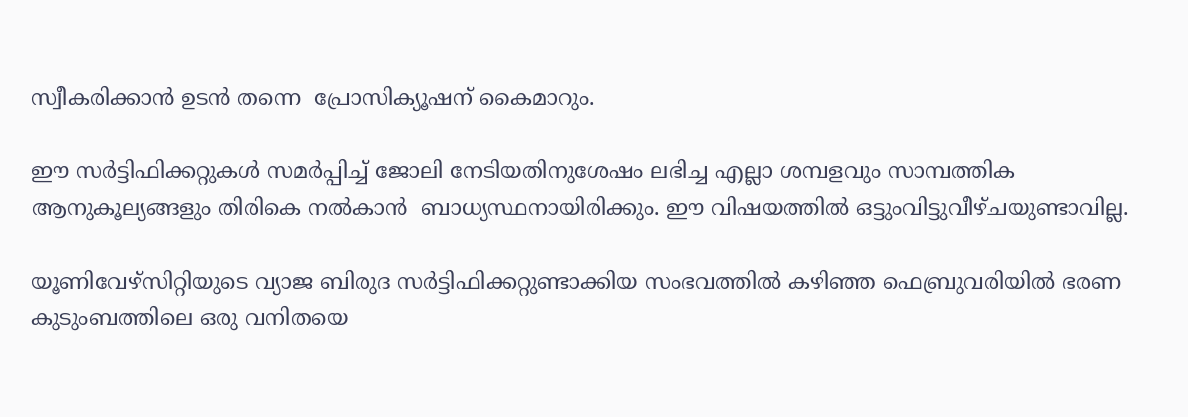സ്വീകരിക്കാന്‍ ഉടന്‍ തന്നെ  പ്രോസിക്യൂഷന് കൈമാറും.

ഈ സര്‍ട്ടിഫിക്കറ്റുകള്‍ സമര്‍പ്പിച്ച് ജോലി നേടിയതിനുശേഷം ലഭിച്ച എല്ലാ ശമ്പളവും സാമ്പത്തിക ആനുകൂല്യങ്ങളും തിരികെ നല്‍കാന്‍  ബാധ്യസ്ഥനായിരിക്കും. ഈ വിഷയത്തില്‍ ഒട്ടുംവിട്ടുവീഴ്ചയുണ്ടാവില്ല.

യൂണിവേഴ്‌സിറ്റിയുടെ വ്യാജ ബിരുദ സര്‍ട്ടിഫിക്കറ്റുണ്ടാക്കിയ സംഭവത്തില്‍ കഴിഞ്ഞ ഫെബ്രുവരിയില്‍ ഭരണ കുടുംബത്തിലെ ഒരു വനിതയെ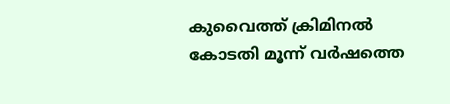കുവൈത്ത് ക്രിമിനല്‍ കോടതി മൂന്ന് വര്‍ഷത്തെ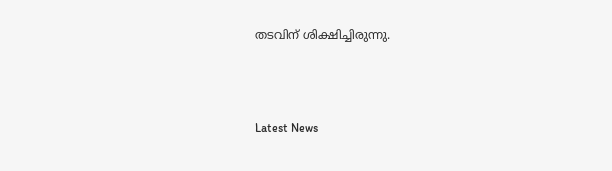തടവിന് ശിക്ഷിച്ചിരുന്നു.



Latest News